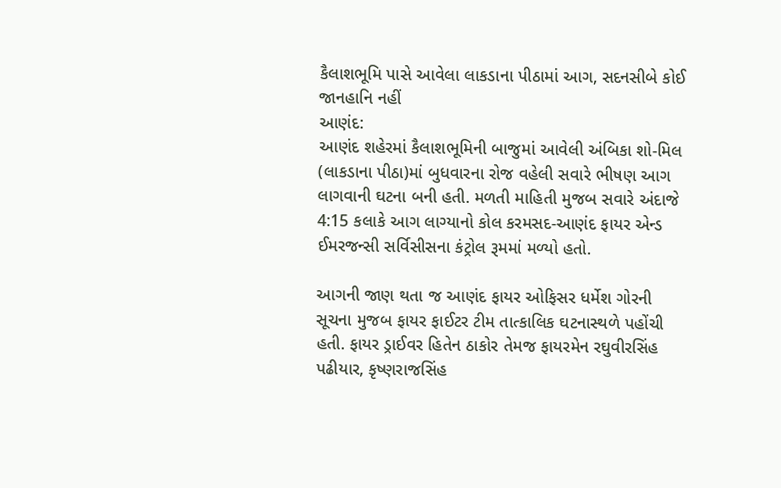કૈલાશભૂમિ પાસે આવેલા લાકડાના પીઠામાં આગ, સદનસીબે કોઈ જાનહાનિ નહીં
આણંદ:
આણંદ શહેરમાં કૈલાશભૂમિની બાજુમાં આવેલી અંબિકા શો-મિલ (લાકડાના પીઠા)માં બુધવારના રોજ વહેલી સવારે ભીષણ આગ લાગવાની ઘટના બની હતી. મળતી માહિતી મુજબ સવારે અંદાજે 4:15 કલાકે આગ લાગ્યાનો કોલ કરમસદ-આણંદ ફાયર એન્ડ ઈમરજન્સી સર્વિસીસના કંટ્રોલ રૂમમાં મળ્યો હતો.

આગની જાણ થતા જ આણંદ ફાયર ઓફિસર ધર્મેશ ગોરની સૂચના મુજબ ફાયર ફાઈટર ટીમ તાત્કાલિક ઘટનાસ્થળે પહોંચી હતી. ફાયર ડ્રાઈવર હિતેન ઠાકોર તેમજ ફાયરમેન રઘુવીરસિંહ પઢીયાર, કૃષ્ણરાજસિંહ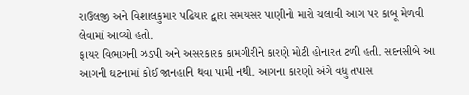રાઉલજી અને વિશાલકુમાર પઢિયાર દ્વારા સમયસર પાણીનો મારો ચલાવી આગ પર કાબૂ મેળવી લેવામાં આવ્યો હતો.
ફાયર વિભાગની ઝડપી અને અસરકારક કામગીરીને કારણે મોટી હોનારત ટળી હતી. સદનસીબે આ આગની ઘટનામાં કોઈ જાનહાનિ થવા પામી નથી. આગના કારણો અંગે વધુ તપાસ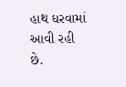હાથ ધરવામાં આવી રહી છે.